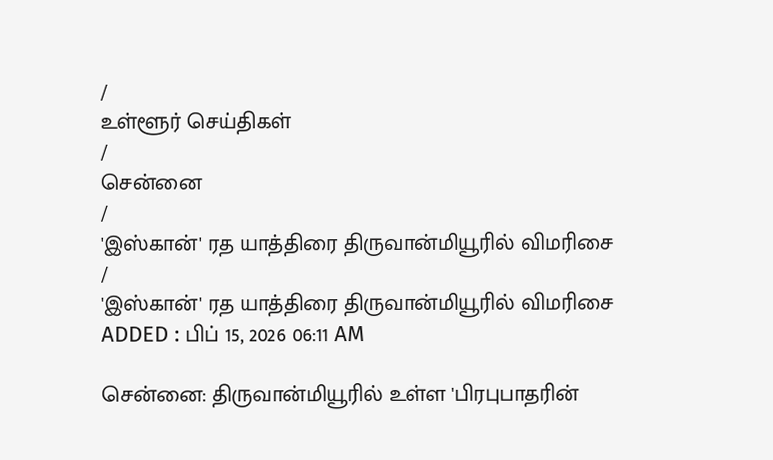/
உள்ளூர் செய்திகள்
/
சென்னை
/
'இஸ்கான்' ரத யாத்திரை திருவான்மியூரில் விமரிசை
/
'இஸ்கான்' ரத யாத்திரை திருவான்மியூரில் விமரிசை
ADDED : பிப் 15, 2026 06:11 AM

சென்னை: திருவான்மியூரில் உள்ள 'பிரபுபாதரின்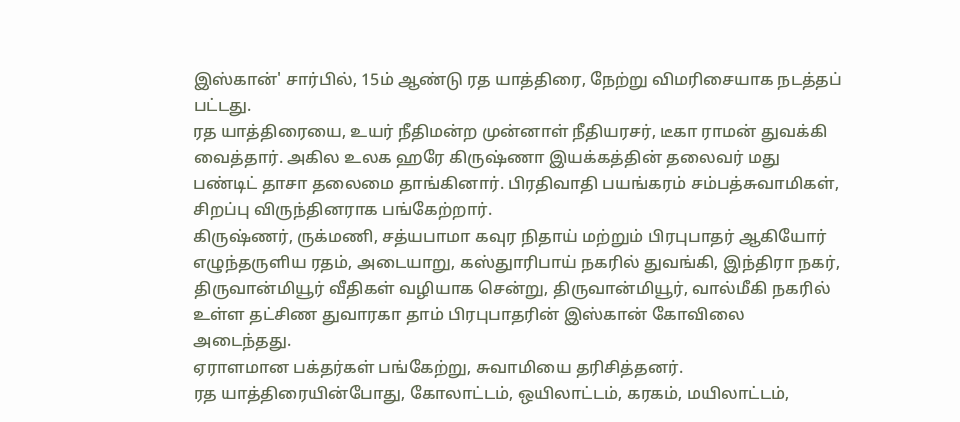இஸ்கான்' சார்பில், 15ம் ஆண்டு ரத யாத்திரை, நேற்று விமரிசையாக நடத்தப் பட்டது.
ரத யாத்திரையை, உயர் நீதிமன்ற முன்னாள் நீதியரசர், டீகா ராமன் துவக்கி வைத்தார். அகில உலக ஹரே கிருஷ்ணா இயக்கத்தின் தலைவர் மது பண்டிட் தாசா தலைமை தாங்கினார். பிரதிவாதி பயங்கரம் சம்பத்சுவாமிகள், சிறப்பு விருந்தினராக பங்கேற்றார்.
கிருஷ்ணர், ருக்மணி, சத்யபாமா கவுர நிதாய் மற்றும் பிரபுபாதர் ஆகியோர் எழுந்தருளிய ரதம், அடையாறு, கஸ்துாரிபாய் நகரில் துவங்கி, இந்திரா நகர், திருவான்மியூர் வீதிகள் வழியாக சென்று, திருவான்மியூர், வால்மீகி நகரில் உள்ள தட்சிண துவாரகா தாம் பிரபுபாதரின் இஸ்கான் கோவிலை அடைந்தது.
ஏராளமான பக்தர்கள் பங்கேற்று, சுவாமியை தரிசித்தனர்.
ரத யாத்திரையின்போது, கோலாட்டம், ஒயிலாட்டம், கரகம், மயிலாட்டம்,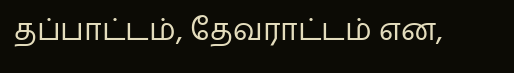தப்பாட்டம், தேவராட்டம் என,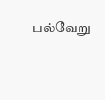பல்வேறு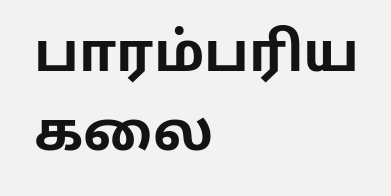பாரம்பரிய கலை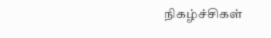நிகழ்ச்சிகள்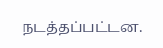நடத்தப்பட்டன.